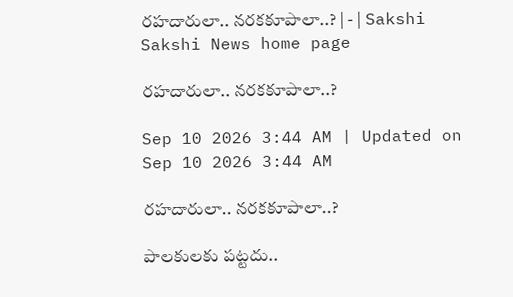రహదారులా.. నరకకూపాలా..? | - | Sakshi
Sakshi News home page

రహదారులా.. నరకకూపాలా..?

Sep 10 2026 3:44 AM | Updated on Sep 10 2026 3:44 AM

రహదారులా.. నరకకూపాలా..?

పాలకులకు పట్టదు..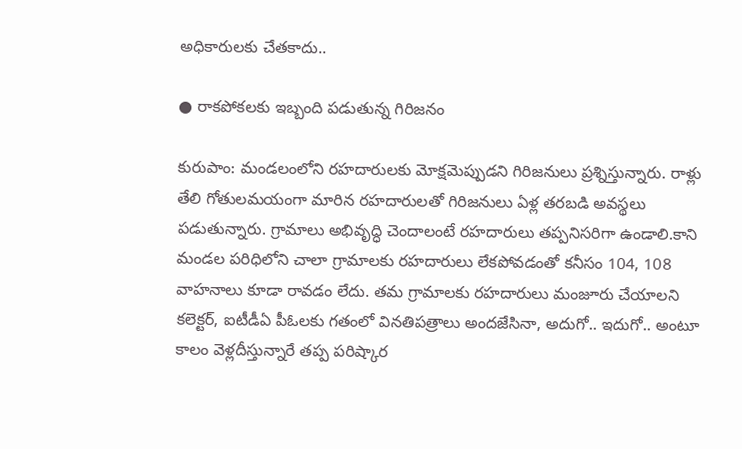అధికారులకు చేతకాదు..

● రాకపోకలకు ఇబ్బంది పడుతున్న గిరిజనం

కురుపాం: మండలంలోని రహదారులకు మోక్షమెప్పుడని గిరిజనులు ప్రశ్నిస్తున్నారు. రాళ్లు తేలి గోతులమయంగా మారిన రహదారులతో గిరిజనులు ఏళ్ల తరబడి అవస్థలు పడుతున్నారు. గ్రామాలు అభివృద్ధి చెందాలంటే రహదారులు తప్పనిసరిగా ఉండాలి.కాని మండల పరిధిలోని చాలా గ్రామాలకు రహదారులు లేకపోవడంతో కనీసం 104, 108 వాహనాలు కూడా రావడం లేదు. తమ గ్రామాలకు రహదారులు మంజూరు చేయాలని కలెక్టర్‌, ఐటీడీఏ పీఓలకు గతంలో వినతిపత్రాలు అందజేసినా, అదుగో.. ఇదుగో.. అంటూ కాలం వెళ్లదీస్తున్నారే తప్ప పరిష్కార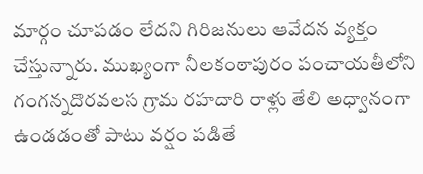మార్గం చూపడం లేదని గిరిజనులు ఆవేదన వ్యక్తం చేస్తున్నారు. ముఖ్యంగా నీలకంఠాపురం పంచాయతీలోని గంగన్నదొరవలస గ్రామ రహదారి రాళ్లు తేలి అధ్వానంగా ఉండడంతో పాటు వర్షం పడితే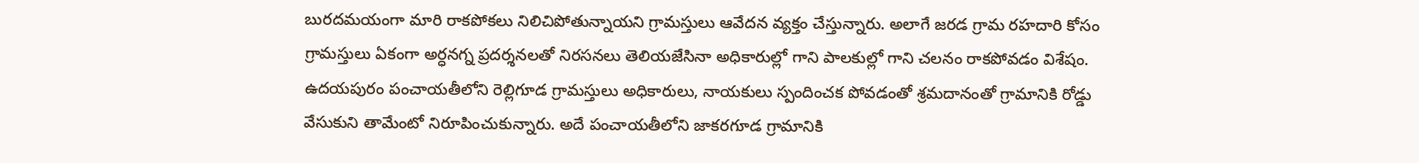బురదమయంగా మారి రాకపోకలు నిలిచిపోతున్నాయని గ్రామస్తులు ఆవేదన వ్యక్తం చేస్తున్నారు. అలాగే జరడ గ్రామ రహదారి కోసం గ్రామస్తులు ఏకంగా అర్ధనగ్న ప్రదర్శనలతో నిరసనలు తెలియజేసినా అధికారుల్లో గాని పాలకుల్లో గాని చలనం రాకపోవడం విశేషం. ఉదయపురం పంచాయతీలోని రెల్లిగూడ గ్రామస్తులు అధికారులు, నాయకులు స్పందించక పోవడంతో శ్రమదానంతో గ్రామానికి రోడ్డు వేసుకుని తామేంటో నిరూపించుకున్నారు. అదే పంచాయతీలోని జాకరగూడ గ్రామానికి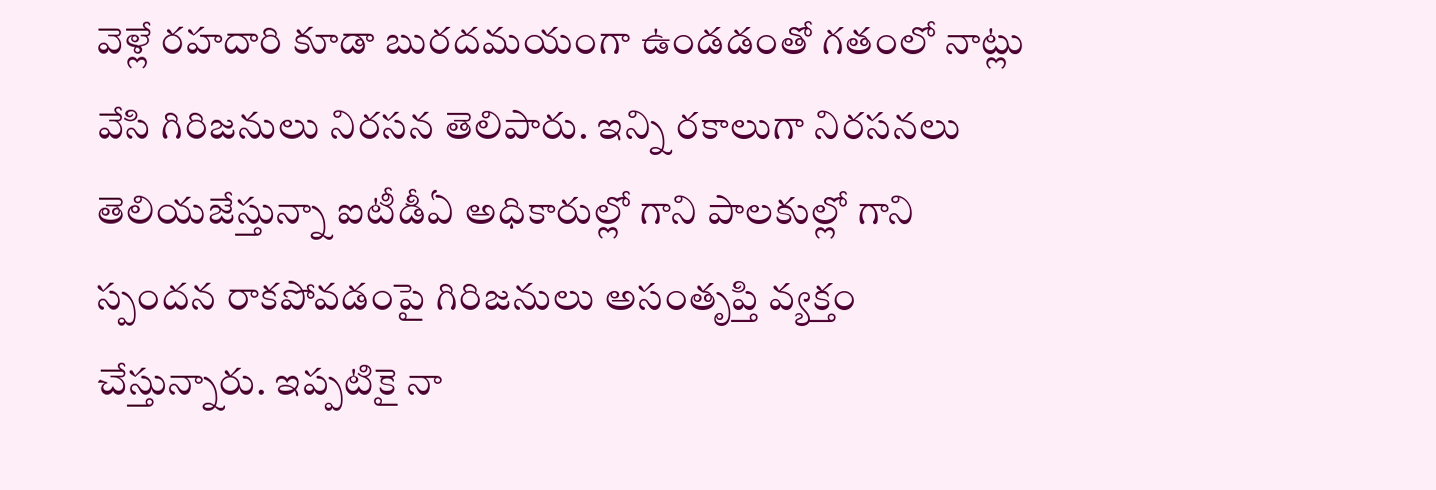వెళ్లే రహదారి కూడా బురదమయంగా ఉండడంతో గతంలో నాట్లు వేసి గిరిజనులు నిరసన తెలిపారు. ఇన్ని రకాలుగా నిరసనలు తెలియజేస్తున్నా ఐటీడీఏ అధికారుల్లో గాని పాలకుల్లో గాని స్పందన రాకపోవడంపై గిరిజనులు అసంతృప్తి వ్యక్తం చేస్తున్నారు. ఇప్పటికై నా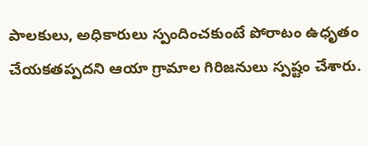పాలకులు, అధికారులు స్పందించకుంటే పోరాటం ఉధృతం చేయకతప్పదని ఆయా గ్రామాల గిరిజనులు స్పష్టం చేశారు.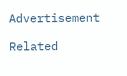Advertisement

Related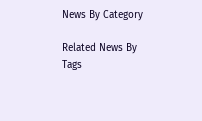News By Category

Related News By Tags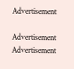Advertisement

Advertisement
Advertisement